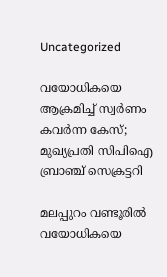Uncategorized

വയോധികയെ ആക്രമിച്ച് സ്വർണം കവർന്ന കേസ്‌; മുഖ്യപ്രതി സിപിഐ ബ്രാഞ്ച് സെക്രട്ടറി

മലപ്പുറം വണ്ടൂരിൽ വയോധികയെ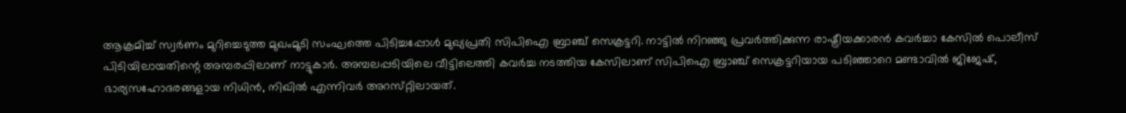ആക്രമിച്ച് സ്വർണം മുറിച്ചെടുത്ത മുഖംമൂടി സംഘത്തെ പിടിച്ചപ്പോൾ മുഖ്യപ്രതി സിപിഐ ബ്രാഞ്ച് സെക്രട്ടറി. നാട്ടിൽ നിറഞ്ഞു പ്രവർത്തിക്കുന്ന രാഷ്ട്രീയക്കാരൻ കവർച്ചാ കേസിൽ പൊലീസ് പിടിയിലായതിന്റെ അമ്പരപ്പിലാണ് നാട്ടുകാർ. അമ്പലപ്പടിയിലെ വീട്ടിലെത്തി കവർച്ച നടത്തിയ കേസിലാണ് സിപിഐ ബ്രാഞ്ച് സെക്രട്ടറിയായ പടിഞ്ഞാറെ മണ്ടാവിൽ ജിജേഷ്, ഭാര്യസഹോദരങ്ങളായ നിധിൻ, നിഖിൽ എന്നിവർ അറസ്‌റ്റിലായത്.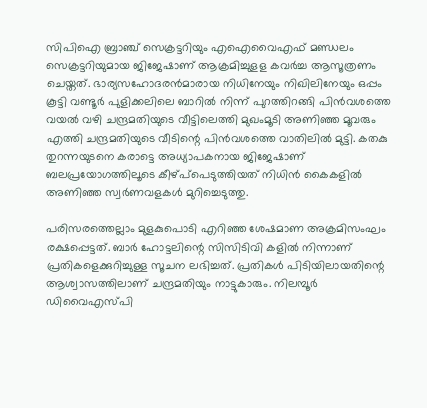സിപിഐ ബ്രാഞ്ച് സെക്രട്ടറിയും എഐവൈഎഫ് മണ്ഡലം സെക്രട്ടറിയുമായ ജിജേഷാണ് ആക്രമിച്ചുളള കവർച്ച ആസൂത്രണം ചെയ്തത്. ഭാര്യസഹോദരൻമാരായ നിധിനേയും നിഖിലിനേയും ഒപ്പം കൂട്ടി വണ്ടൂർ പുളിക്കലിലെ ബാറിൽ നിന്ന് പുറത്തിറങ്ങി പിൻവശത്തെ വയൽ വഴി ചന്ദ്രമതിയുടെ വീട്ടിലെത്തി മുഖംമൂടി അണിഞ്ഞ മൂവരും എത്തി ചന്ദ്രമതിയുടെ വീടിന്റെ പിൻവശത്തെ വാതിലിൽ മുട്ടി. കതകു തുറന്നയുടനെ കരാട്ടെ അധ്യാപകനായ ജിജേഷാണ് ബലപ്രയോഗത്തിലൂടെ കീഴ്പ്‌പെടുത്തിയത് നിധിൻ കൈകളിൽ അണിഞ്ഞ സ്വർണവളകൾ മുറിച്ചെടുത്തു.

പരിസരത്തെല്ലാം മുളകുപൊടി എറിഞ്ഞ ശേഷമാണ അക്രമിസംഘം രക്ഷപ്പെട്ടത്. ബാർ ഹോട്ടലിന്റെ സിസിടിവി കളിൽ നിന്നാണ് പ്രതികളെക്കുറിച്ചുള്ള സൂചന ലഭിച്ചത്. പ്രതികൾ പിടിയിലായതിന്റെ ആശ്വാസത്തിലാണ് ചന്ദ്രമതിയും നാട്ടുകാരും. നിലമ്പൂർ ഡിവൈഎസ്‌പി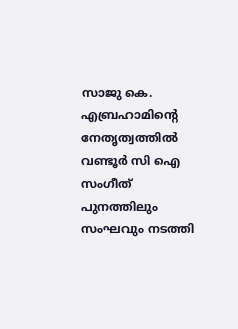സാജു കെ. എബ്രഹാമിൻ്റെ നേതൃത്വത്തിൽ വണ്ടൂർ സി ഐ സംഗീത് പുനത്തിലും സംഘവും നടത്തി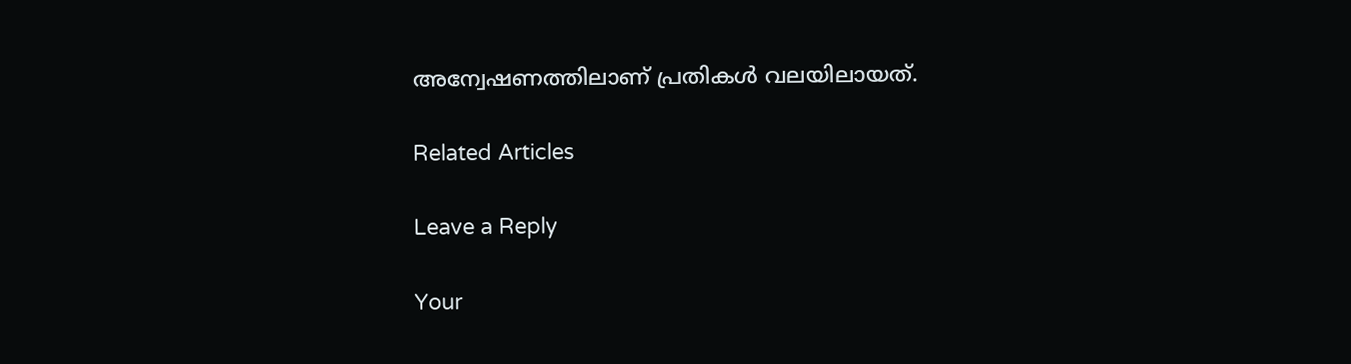അന്വേഷണത്തിലാണ് പ്രതികൾ വലയിലായത്.

Related Articles

Leave a Reply

Your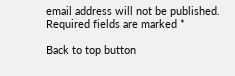email address will not be published. Required fields are marked *

Back to top button